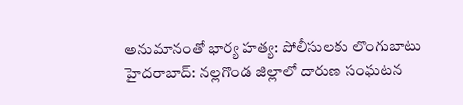అనుమానంతో భార్య హత్య: పోలీసులకు లొంగుబాటు
హైదరాబాద్: నల్లగొండ జిల్లాలో దారుణ సంఘటన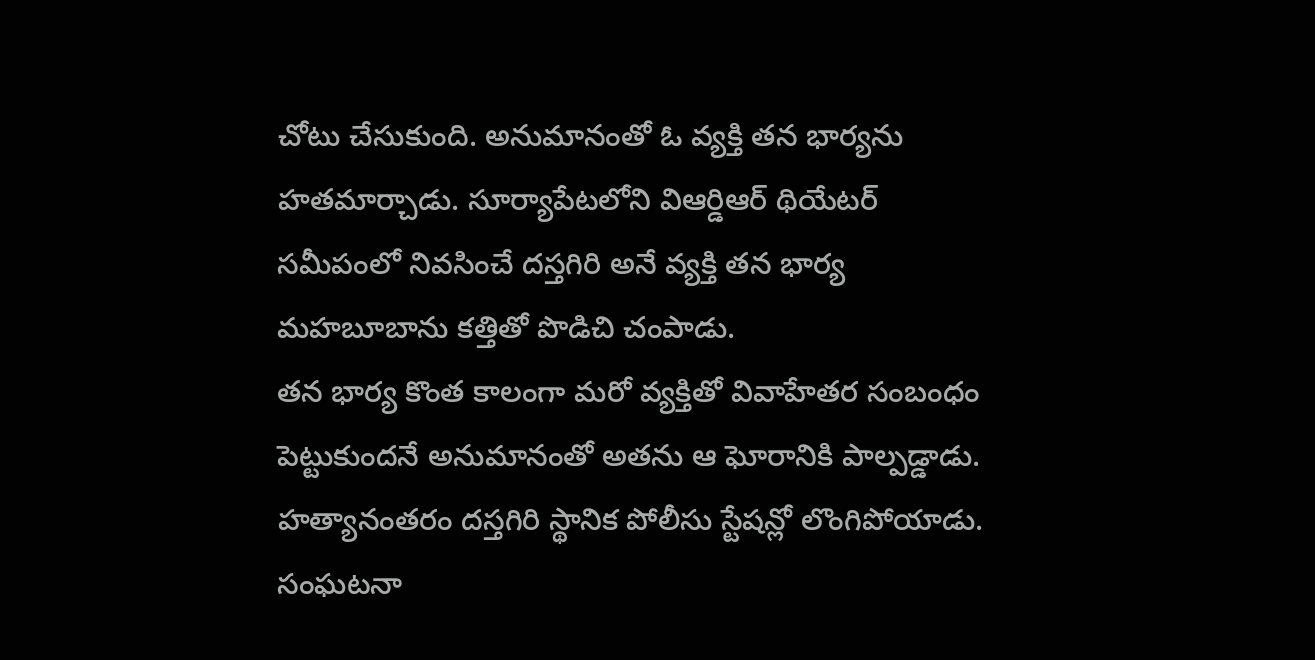చోటు చేసుకుంది. అనుమానంతో ఓ వ్యక్తి తన భార్యను హతమార్చాడు. సూర్యాపేటలోని విఆర్డిఆర్ థియేటర్ సమీపంలో నివసించే దస్తగిరి అనే వ్యక్తి తన భార్య మహబూబాను కత్తితో పొడిచి చంపాడు.
తన భార్య కొంత కాలంగా మరో వ్యక్తితో వివాహేతర సంబంధం పెట్టుకుందనే అనుమానంతో అతను ఆ ఘోరానికి పాల్పడ్డాడు. హత్యానంతరం దస్తగిరి స్థానిక పోలీసు స్టేషన్లో లొంగిపోయాడు. సంఘటనా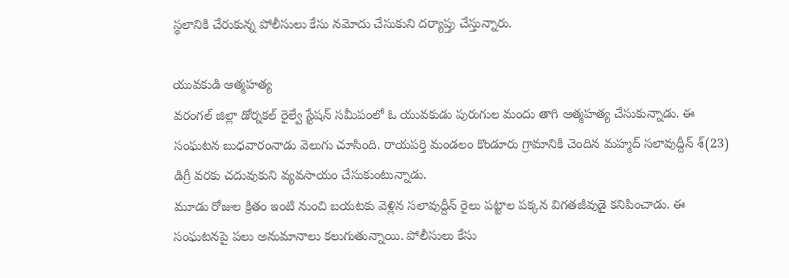స్థలానికి చేరుకున్న పోలీసులు కేసు నమోదు చేసుకుని దర్యాప్తు చేస్తున్నారు.

యువకుడి ఆత్మహత్య
వరంగల్ జిల్లా డోర్నకల్ రైల్వే స్టేషన్ సమీపంలో ఓ యువకుడు పురుగుల మందు తాగి ఆత్మహత్య చేసుకున్నాడు. ఈ సంఘటన బుధవారంనాడు వెలుగు చూసింది. రాయపర్తి మండలం కొండూరు గ్రామానికి చెందిన మహ్మద్ సలావుద్దీన్ శ్(23) డిగ్రీ వరకు చదువుకుని వ్యవసాయం చేసుకుంటున్నాడు.
మూడు రోజుల క్రితం ఇంటి నుంచి బయటకు వెళ్లిన సలావుద్దీన్ రైలు పట్టాల పక్కన విగతజీవుడై కనిపించాడు. ఈ సంఘటనపై పలు అనుమానాలు కలుగుతున్నాయి. పోలీసులు కేసు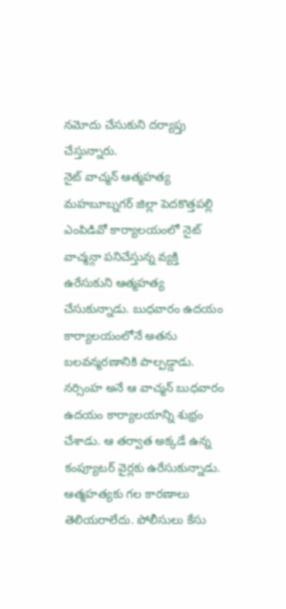నమోదు చేసుకుని దర్యాప్తు చేస్తున్నారు.
నైట్ వాచ్మన్ ఆత్మహత్య
మహబూబ్నగర్ జిల్లా పెదకొత్తపల్లి ఎంపిడివో కార్యాలయంలో నైట్ వాచ్మన్గా పనిచేస్తున్న వ్యక్తి ఉరేసుకుని ఆత్మహత్య చేసుకున్నాడు. బుధవారం ఉదయం కార్యాలయంలోనే అతను బలవన్మరణానికి పాల్పడ్డాడు.
నర్సింహ అనే ఆ వాచ్మన్ బుధవారం ఉదయం కార్యాలయాన్ని శుభ్రం చేశాడు. ఆ తర్వాత అక్కడే ఉన్న కంప్యూటర్ వైర్లకు ఉరేసుకున్నాడు. ఆత్మహత్యకు గల కారణాలు తెలియరాలేదు. పోలీసులు కేసు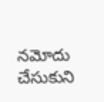నమోదు చేసుకుని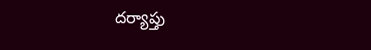దర్యాప్తు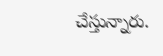చేస్తున్నారు.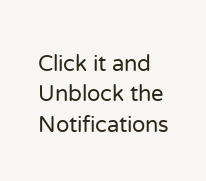Click it and Unblock the Notifications